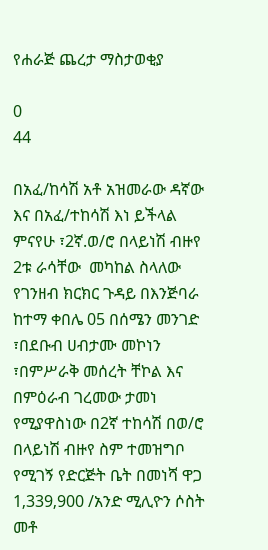የሐራጅ ጨረታ ማስታወቂያ

0
44

በአፈ/ከሳሽ አቶ አዝመራው ዳኛው እና በአፈ/ተከሳሽ እነ ይችላል ምናየሁ ፣2ኛ.ወ/ሮ በላይነሽ ብዙየ 2ቱ ራሳቸው  መካከል ስላለው የገንዘብ ክርክር ጉዳይ በእንጅባራ ከተማ ቀበሌ 05 በሰሜን መንገድ ፣በደቡብ ሀብታሙ መኮነን ፣በምሥራቅ መሰረት ቸኮል እና በምዕራብ ገረመው ታመነ የሚያዋስነው በ2ኛ ተከሳሽ በወ/ሮ በላይነሽ ብዙየ ስም ተመዝግቦ የሚገኝ የድርጅት ቤት በመነሻ ዋጋ 1‚339‚900 /አንድ ሚሊዮን ሶስት መቶ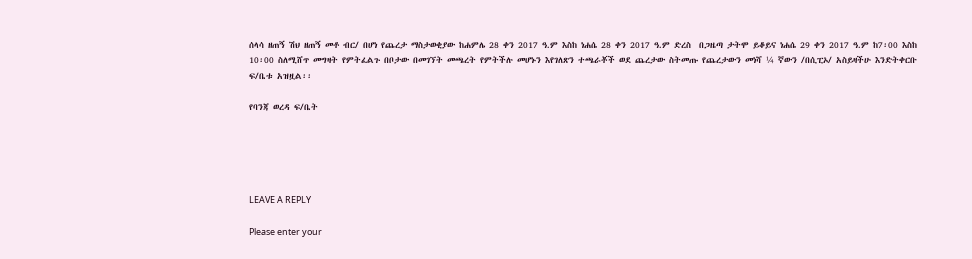ሰላሳ ዘጠኝ ሽህ ዘጠኝ መቶ ብር/ በሆነ የጨረታ ማስታወቂያው ከሐምሌ 28 ቀን 2017 ዓ.ም እስከ ነሐሴ 28 ቀን 2017 ዓ.ም ድረስ  በጋዜጣ ታትሞ ይቆይና ነሐሴ 29 ቀን 2017 ዓ.ም ከ7፡00 እስከ 10፡00 ስለሚሸጥ መግዛት የምትፈልጉ በቦታው በመገኘት መጫረት የምትችሉ መሆኑን እየገለጽን ተጫራቾች ወደ ጨረታው ስትመጡ የጨረታውን መነሻ ¼ ኛውን /በሲፒኦ/ አስይዛችሁ እንድትቀርቡ ፍ/ቤቱ አዝዟል፡፡

የባንጃ ወረዳ ፍ/ቤት





LEAVE A REPLY

Please enter your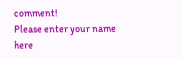comment!
Please enter your name here